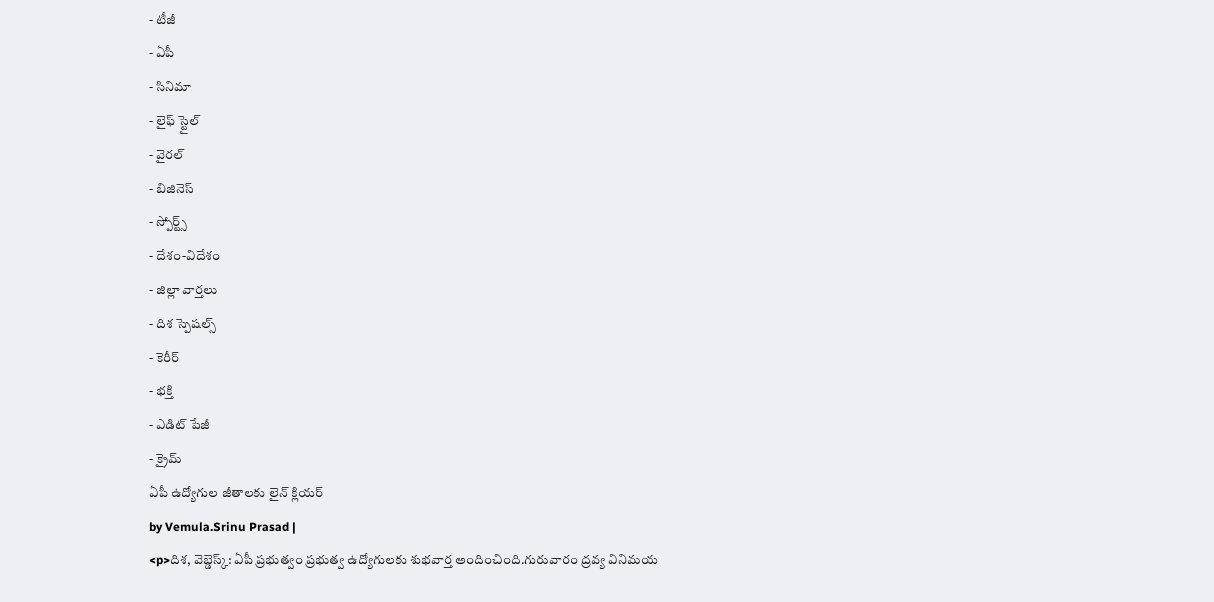- టీజీ
- ఏపీ
- సినిమా
- లైఫ్ స్టైల్
- వైరల్
- బిజినెస్
- స్పోర్ట్స్
- దేశం-విదేశం
- జిల్లా వార్తలు
- దిశ స్పెషల్స్
- కెరీర్
- భక్తి
- ఎడిట్ పేజీ
- క్రైమ్
ఏపీ ఉద్యోగుల జీతాలకు లైన్ క్లియర్
by Vemula.Srinu Prasad |
<p>దిశ, వెబ్డెస్క్: ఏపీ ప్రభుత్వం ప్రభుత్వ ఉద్యోగులకు శుభవార్త అందించింది.గురువారం ద్రవ్య వినిమయ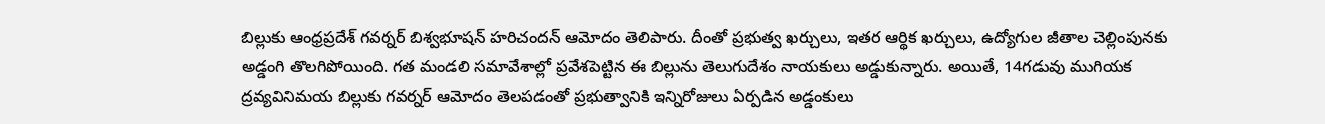బిల్లుకు ఆంధ్రప్రదేశ్ గవర్నర్ బిశ్వభూషన్ హరిచందన్ ఆమోదం తెలిపారు. దీంతో ప్రభుత్వ ఖర్చులు, ఇతర ఆర్థిక ఖర్చులు, ఉద్యోగుల జీతాల చెల్లింపునకు అడ్డంగి తొలగిపోయింది. గత మండలి సమావేశాల్లో ప్రవేశపెట్టిన ఈ బిల్లును తెలుగుదేశం నాయకులు అడ్డుకున్నారు. అయితే, 14గడువు ముగియక ద్రవ్యవినిమయ బిల్లుకు గవర్నర్ ఆమోదం తెలపడంతో ప్రభుత్వానికి ఇన్నిరోజులు ఏర్పడిన అడ్డంకులు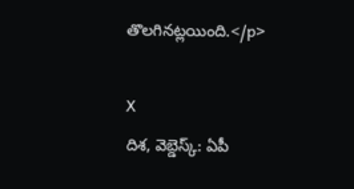తొలగినట్లయింది.</p>

X
దిశ, వెబ్డెస్క్: ఏపీ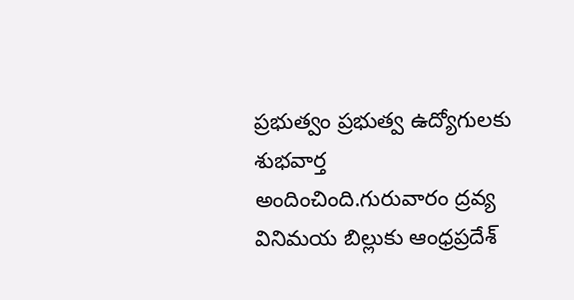ప్రభుత్వం ప్రభుత్వ ఉద్యోగులకు శుభవార్త అందించింది.గురువారం ద్రవ్య వినిమయ బిల్లుకు ఆంధ్రప్రదేశ్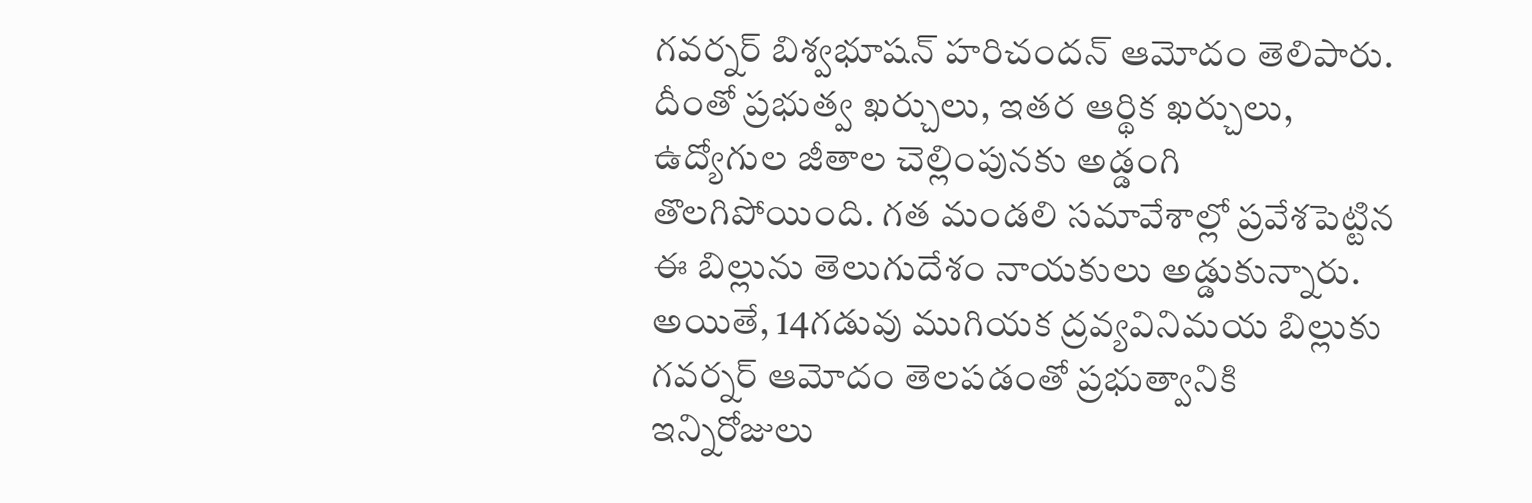గవర్నర్ బిశ్వభూషన్ హరిచందన్ ఆమోదం తెలిపారు. దీంతో ప్రభుత్వ ఖర్చులు, ఇతర ఆర్థిక ఖర్చులు, ఉద్యోగుల జీతాల చెల్లింపునకు అడ్డంగి తొలగిపోయింది. గత మండలి సమావేశాల్లో ప్రవేశపెట్టిన ఈ బిల్లును తెలుగుదేశం నాయకులు అడ్డుకున్నారు. అయితే, 14గడువు ముగియక ద్రవ్యవినిమయ బిల్లుకు గవర్నర్ ఆమోదం తెలపడంతో ప్రభుత్వానికి ఇన్నిరోజులు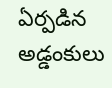ఏర్పడిన అడ్డంకులు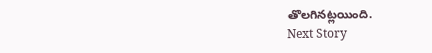తొలగినట్లయింది.
Next Story